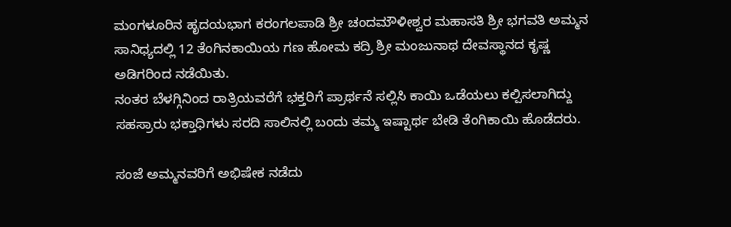ಮಂಗಳೂರಿನ ಹೃದಯಭಾಗ ಕರಂಗಲಪಾಡಿ ಶ್ರೀ ಚಂದಮೌಳೀಶ್ವರ ಮಹಾಸತಿ ಶ್ರೀ ಭಗವತಿ ಅಮ್ಮನ ಸಾನಿಧ್ಯದಲ್ಲಿ 12 ತೆಂಗಿನಕಾಯಿಯ ಗಣ ಹೋಮ ಕದ್ರಿ ಶ್ರೀ ಮಂಜುನಾಥ ದೇವಸ್ಥಾನದ ಕೃಷ್ಣ ಅಡಿಗರಿಂದ ನಡೆಯಿತು.
ನಂತರ ಬೆಳಗ್ಗಿನಿಂದ ರಾತ್ರಿಯವರೆಗೆ ಭಕ್ತರಿಗೆ ಪ್ರಾರ್ಥನೆ ಸಲ್ಲಿಸಿ ಕಾಯಿ ಒಡೆಯಲು ಕಲ್ಪಿಸಲಾಗಿದ್ದು ಸಹಸ್ರಾರು ಭಕ್ತಾಧಿಗಳು ಸರದಿ ಸಾಲಿನಲ್ಲಿ ಬಂದು ತಮ್ಮ ಇಷ್ಟಾರ್ಥ ಬೇಡಿ ತೆಂಗಿಕಾಯಿ ಹೊಡೆದರು.

ಸಂಜೆ ಅಮ್ಮನವರಿಗೆ ಅಭಿಷೇಕ ನಡೆದು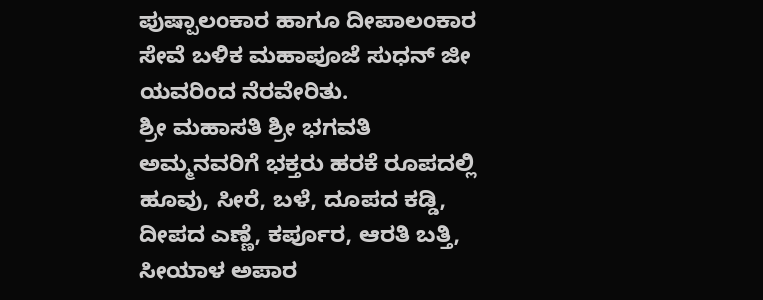ಪುಷ್ಪಾಲಂಕಾರ ಹಾಗೂ ದೀಪಾಲಂಕಾರ ಸೇವೆ ಬಳಿಕ ಮಹಾಪೂಜೆ ಸುಧನ್ ಜೀ ಯವರಿಂದ ನೆರವೇರಿತು.
ಶ್ರೀ ಮಹಾಸತಿ ಶ್ರೀ ಭಗವತಿ ಅಮ್ಮನವರಿಗೆ ಭಕ್ತರು ಹರಕೆ ರೂಪದಲ್ಲಿ ಹೂವು, ಸೀರೆ, ಬಳೆ, ದೂಪದ ಕಡ್ಡಿ, ದೀಪದ ಎಣ್ಣೆ, ಕರ್ಪೂರ, ಆರತಿ ಬತ್ತಿ, ಸೀಯಾಳ ಅಪಾರ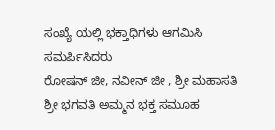ಸಂಖ್ಯೆ ಯಲ್ಲಿ ಭಕ್ತಾಧಿಗಳು ಆಗಮಿಸಿ ಸಮರ್ಪಿಸಿದರು
ರೋಷನ್ ಜೀ, ನವೀನ್ ಜೀ , ಶ್ರೀ ಮಹಾಸತಿ ಶ್ರೀ ಭಗವತಿ ಅಮ್ಮನ ಭಕ್ತ ಸಮೂಹ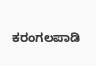ಕರಂಗಲಪಾಡಿ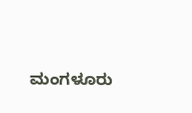ಮಂಗಳೂರು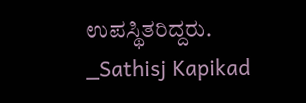ಉಪಸ್ಥಿತರಿದ್ದರು.
_Sathisj Kapikad